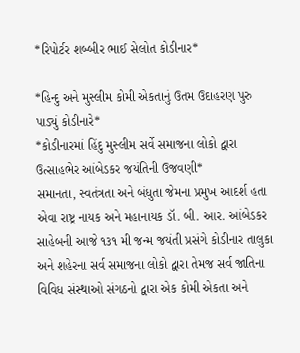*રિપોર્ટર શબ્બીર ભાઈ સેલોત કોડીનાર*

*હિન્દુ અને મુસ્લીમ કોમી એકતાનું ઉતમ ઉદાહરણ પુરુ પાડ્યું કોડીનારે*
*કોડીનારમાં હિંદુ મુસ્લીમ સર્વે સમાજના લોકો દ્વારા ઉત્સાહભેર આંબેડકર જયંતિની ઉજવણી*
સમાનતા, સ્વતંત્રતા અને બંધુતા જેમના પ્રમુખ આદર્શ હતા એવા રાષ્ટ્ર નાયક અને મહાનાયક ડૉ. બી. આર. આંબેડકર સાહેબની આજે ૧૩૧ મી જન્મ જયંતી પ્રસંગે કોડીનાર તાલુકા અને શહેરના સર્વ સમાજના લોકો દ્વારા તેમજ સર્વ જાતિના વિવિધ સંસ્થાઓ સંગઠનો દ્વારા એક કોમી એકતા અને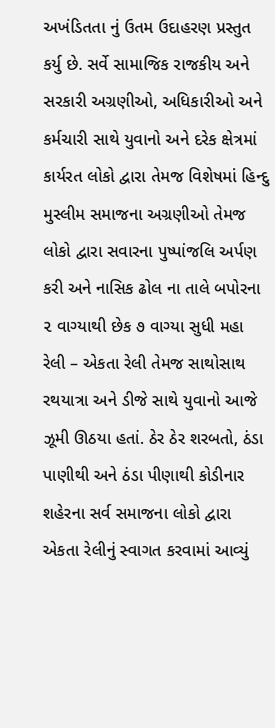અખંડિતતા નું ઉતમ ઉદાહરણ પ્રસ્તુત કર્યુ છે. સર્વે સામાજિક રાજકીય અને સરકારી અગ્રણીઓ, અધિકારીઓ અને કર્મચારી સાથે યુવાનો અને દરેક ક્ષેત્રમાં કાર્યરત લોકો દ્વારા તેમજ વિશેષમાં હિન્દુ મુસ્લીમ સમાજના અગ્રણીઓ તેમજ લોકો દ્વારા સવારના પુષ્પાંજલિ અર્પણ કરી અને નાસિક ઢોલ ના તાલે બપોરના ૨ વાગ્યાથી છેક ૭ વાગ્યા સુધી મહા રેલી – એકતા રેલી તેમજ સાથોસાથ રથયાત્રા અને ડીજે સાથે યુવાનો આજે ઝૂમી ઊઠયા હતાં. ઠેર ઠેર શરબતો, ઠંડા પાણીથી અને ઠંડા પીણાથી કોડીનાર શહેરના સર્વ સમાજના લોકો દ્વારા એકતા રેલીનું સ્વાગત કરવામાં આવ્યું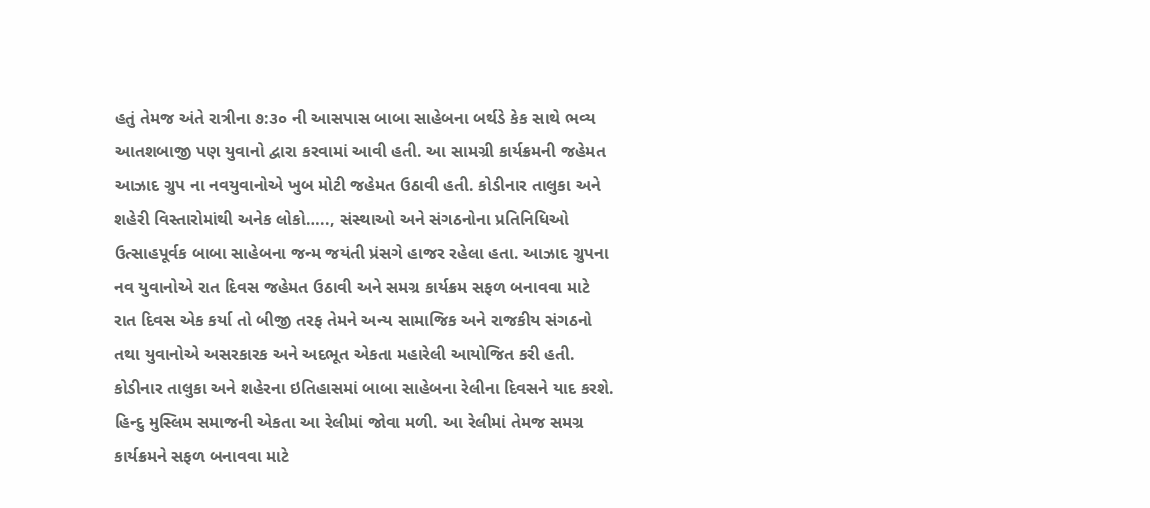હતું તેમજ અંતે રાત્રીના ૭:૩૦ ની આસપાસ બાબા સાહેબના બર્થડે કેક સાથે ભવ્ય આતશબાજી પણ યુવાનો દ્વારા કરવામાં આવી હતી. આ સામગ્રી કાર્યક્રમની જહેમત આઝાદ ગ્રુપ ના નવયુવાનોએ ખુબ મોટી જહેમત ઉઠાવી હતી. કોડીનાર તાલુકા અને શહેરી વિસ્તારોમાંથી અનેક લોકો….., સંસ્થાઓ અને સંગઠનોના પ્રતિનિધિઓ ઉત્સાહપૂર્વક બાબા સાહેબના જન્મ જયંતી પ્રંસગે હાજર રહેલા હતા. આઝાદ ગ્રુપના નવ યુવાનોએ રાત દિવસ જહેમત ઉઠાવી અને સમગ્ર કાર્યક્રમ સફળ બનાવવા માટે રાત દિવસ એક કર્યા તો બીજી તરફ તેમને અન્ય સામાજિક અને રાજકીય સંગઠનો તથા યુવાનોએ અસરકારક અને અદભૂત એકતા મહારેલી આયોજિત કરી હતી. કોડીનાર તાલુકા અને શહેરના ઇતિહાસમાં બાબા સાહેબના રેલીના દિવસને યાદ કરશે. હિન્દુ મુસ્લિમ સમાજની એકતા આ રેલીમાં જોવા મળી. આ રેલીમાં તેમજ સમગ્ર કાર્યક્રમને સફળ બનાવવા માટે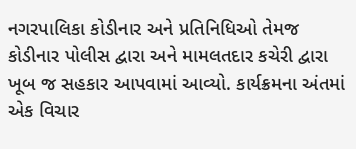નગરપાલિકા કોડીનાર અને પ્રતિનિધિઓ તેમજ કોડીનાર પોલીસ દ્વારા અને મામલતદાર કચેરી દ્વારા ખૂબ જ સહકાર આપવામાં આવ્યો. કાર્યક્રમના અંતમાં એક વિચાર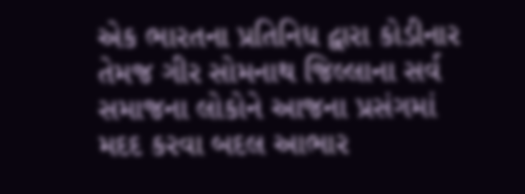એક ભારતના પ્રતિનિધ દ્વારા કોડીનાર તેમજ ગીર સોમનાથ જિલ્લાના સર્વ સમાજના લોકોને આજના પ્રસંગમાં મદદ કરવા બદલ આભાર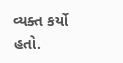વ્યક્ત કર્યો હતો.